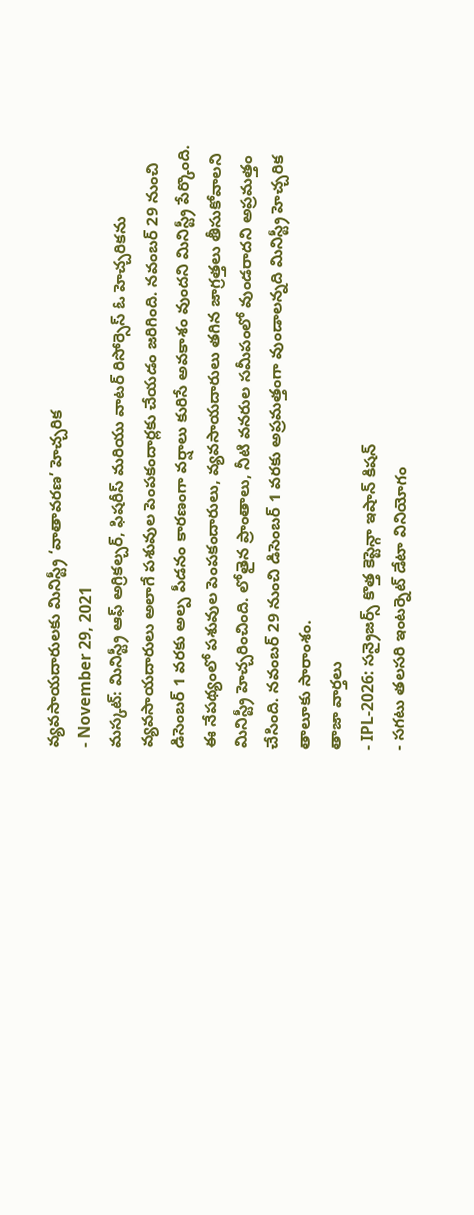వ్యవసాయదారులకు మినిస్ట్రీ ‘వాతావరణ’ హెచ్చరిక
- November 29, 2021
మస్కట్: మినిస్ట్రీ ఆఫ్ అగ్రికల్చర్, ఫిషరీస్ మరియు వాటర్ రిసోర్సెస్ ఓ హెచ్చరికను వ్యవసాయదారులు అలాగే పశువుల పెంపకందార్లకు చేయడం జరిగింది. నవంబర్ 29 నుంచి డిసెంబర్ 1 వరకు అల్ప పీడనం కారణంగా వర్షాలు కురిసే అవకాశం వుందని మినిస్ట్రీ పేర్కొంది. ఈ నేపథ్యంలో పశువుల పెంపకందారులు, వ్యవసాయదారులు తగిన జాగ్రత్తలు తీసుకోవాలని మినిస్ట్రీ హెచ్చరించింది. లోతైన ప్రాంతాలు, నీటి వనరుల సమీపంలో వుండరాదని అప్రమత్తం చేసింది. నవంబర్ 29 నుంచి డిసెంబర్ 1 వరకు అప్రమత్తంగా వుండాలన్నది మినిస్ట్రీ హెచ్చరిక తాలూకు సారాంశం.
తాజా వార్తలు
- IPL-2026: సన్రైజర్స్ కొత్త కెప్టెన్గా ఇషాన్ కిషన్
- సగటు తలసరి ఇంటర్నెట్ డేటా వినియోగం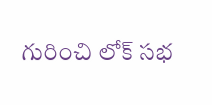గురించి లోక్ సభ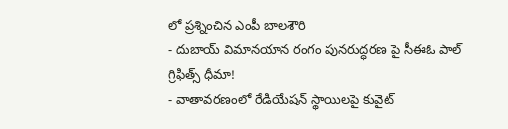లో ప్రశ్నించిన ఎంపీ బాలశౌరి
- దుబాయ్ విమానయాన రంగం పునరుద్ధరణ పై సీఈఓ పాల్ గ్రిఫిత్స్ ధీమా!
- వాతావరణంలో రేడియేషన్ స్థాయిలపై కువైట్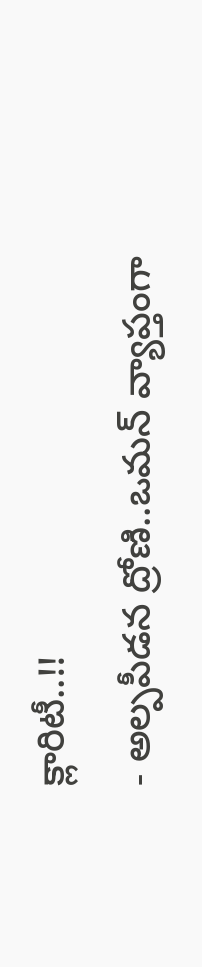క్లారిటీ..!!
- అల్పపీడన ద్రోణి..ఒమన్ వ్యాప్తంగా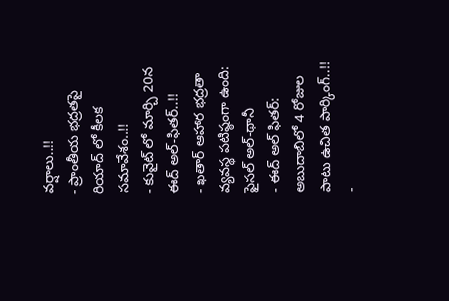వర్షాలు..!!
- ప్రాంతీయ భద్రతపై రియాద్ లో కీలక సమావేశం..!!
- కువైట్ లో మార్చి 20న ఈద్ అల్-ఫితర్..!!
- ఖతార్ ఆహార భద్రతా వ్యవస్థ పటిష్ఠంగా ఉంది: ఫైసల్ అల్-థానీ
- ఈద్ అల్ ఫితర్: అబుదాబిలో 4 రోజుల పాటు ఉచిత పార్కింగ్..!!
-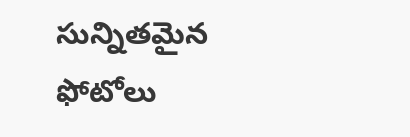సున్నితమైన ఫోటోలు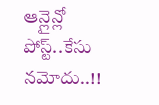ఆన్లైన్లో పోస్ట్..కేసు నమోదు..!!